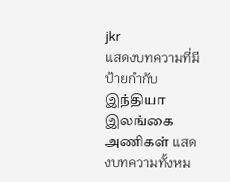jkr
แสดงบทความที่มีป้ายกำกับ இந்தியா இலங்கை அணிகள் แสดงบทความทั้งหม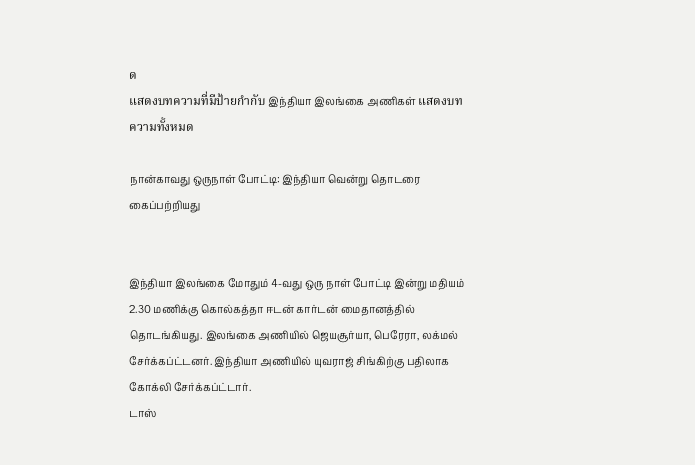ด
แสดงบทความที่มีป้ายกำกับ இந்தியா இலங்கை அணிகள் แสดงบทความทั้งหมด

நான்காவது ஒருநாள் போட்டி: இந்தியா வென்று தொடரை கைப்பற்றியது


இந்தியா இலங்கை மோதும் 4-வது ஒரு நாள் போட்டி இன்று மதியம் 2.30 மணிக்கு கொல்கத்தா ஈடன் கார்டன் மைதானத்தில் தொடங்கியது. இலங்கை அணியில் ஜெயசூர்யா, பெரேரா, லக்மல் சேர்க்கப்ட்டனர். இந்தியா அணியில் யுவராஜ் சிங்கிற்கு பதிலாக கோக்லி சேர்க்கப்ட்டார்.
டாஸ்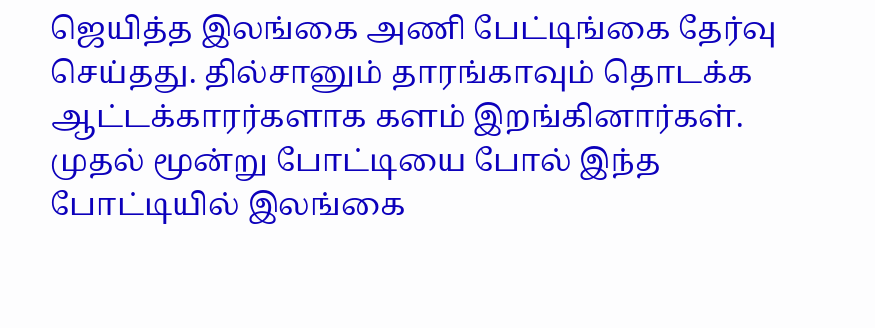ஜெயித்த இலங்கை அணி பேட்டிங்கை தேர்வு செய்தது. தில்சானும் தாரங்காவும் தொடக்க ஆட்டக்காரர்களாக களம் இறங்கினார்கள். முதல் மூன்று போட்டியை போல் இந்த போட்டியில் இலங்கை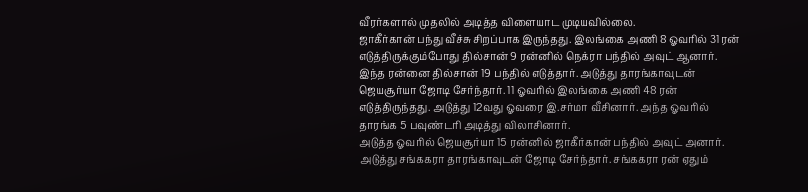வீரர்களால் முதலில் அடித்த விளையாட முடியவில்லை.
ஜாகீர்கான் பந்து வீச்சு சிறப்பாக இருந்தது. இலங்கை அணி 8 ஓவரில் 31 ரன் எடுத்திருக்கும்போது தில்சான் 9 ரன்னில் நெக்ரா பந்தில் அவுட் ஆனார்.
இந்த ரன்னை தில்சான் 19 பந்தில் எடுத்தார். அடுத்து தாரங்காவுடன் ஜெயசூர்யா ஜோடி சேர்ந்தார். 11 ஓவரில் இலங்கை அணி 48 ரன் எடுத்திருந்தது. அடுத்து 12வது ஓவரை இ.சர்மா வீசினார். அந்த ஓவரில் தாரங்க 5 பவுண்டரி அடித்து விலாசினார்.
அடுத்த ஓவரில் ஜெயசூர்யா 15 ரன்னில் ஜாகீர்கான் பந்தில் அவுட் அனார். அடுத்து சங்ககரா தாரங்காவுடன் ஜோடி சேர்ந்தார். சங்ககரா ரன் ஏதும்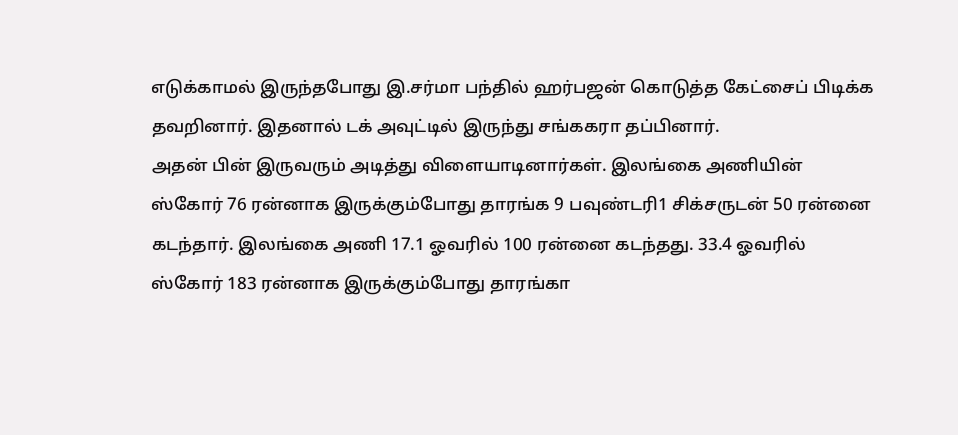எடுக்காமல் இருந்தபோது இ.சர்மா பந்தில் ஹர்பஜன் கொடுத்த கேட்சைப் பிடிக்க தவறினார். இதனால் டக் அவுட்டில் இருந்து சங்ககரா தப்பினார்.
அதன் பின் இருவரும் அடித்து விளையாடினார்கள். இலங்கை அணியின் ஸ்கோர் 76 ரன்னாக இருக்கும்போது தாரங்க 9 பவுண்டரி1 சிக்சருடன் 50 ரன்னை கடந்தார். இலங்கை அணி 17.1 ஓவரில் 100 ரன்னை கடந்தது. 33.4 ஓவரில் ஸ்கோர் 183 ரன்னாக இருக்கும்போது தாரங்கா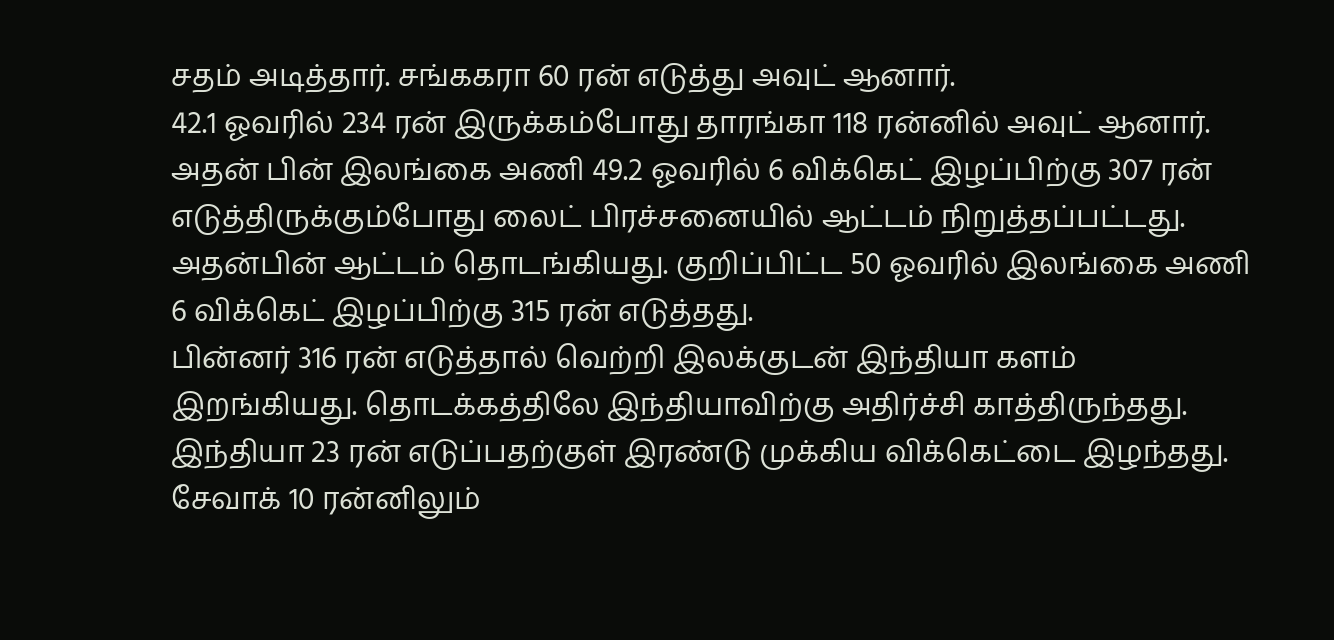சதம் அடித்தார். சங்ககரா 60 ரன் எடுத்து அவுட் ஆனார்.
42.1 ஓவரில் 234 ரன் இருக்கம்போது தாரங்கா 118 ரன்னில் அவுட் ஆனார். அதன் பின் இலங்கை அணி 49.2 ஓவரில் 6 விக்கெட் இழப்பிற்கு 307 ரன் எடுத்திருக்கும்போது லைட் பிரச்சனையில் ஆட்டம் நிறுத்தப்பட்டது.
அதன்பின் ஆட்டம் தொடங்கியது. குறிப்பிட்ட 50 ஓவரில் இலங்கை அணி 6 விக்கெட் இழப்பிற்கு 315 ரன் எடுத்தது.
பின்னர் 316 ரன் எடுத்தால் வெற்றி இலக்குடன் இந்தியா களம் இறங்கியது. தொடக்கத்திலே இந்தியாவிற்கு அதிர்ச்சி காத்திருந்தது. இந்தியா 23 ரன் எடுப்பதற்குள் இரண்டு முக்கிய விக்கெட்டை இழந்தது. சேவாக் 10 ரன்னிலும்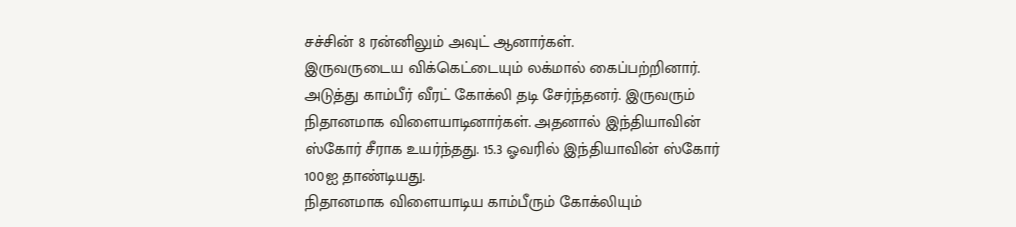சச்சின் 8 ரன்னிலும் அவுட் ஆனார்கள்.
இருவருடைய விக்கெட்டையும் லக்மால் கைப்பற்றினார். அடுத்து காம்பீர் வீரட் கோக்லி தடி சேர்ந்தனர். இருவரும் நிதானமாக விளையாடினார்கள். அதனால் இந்தியாவின் ஸ்கோர் சீராக உயர்ந்தது. 15.3 ஓவரில் இந்தியாவின் ஸ்கோர் 100ஐ தாண்டியது.
நிதானமாக விளையாடிய காம்பீரும் கோக்லியும்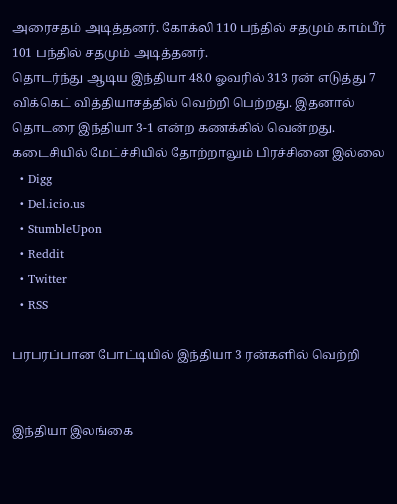அரைசதம் அடித்தனர். கோக்லி 110 பந்தில் சதமும் காம்பீர் 101 பந்தில் சதமும் அடித்தனர்.
தொடர்ந்து ஆடிய இந்தியா 48.0 ஓவரில் 313 ரன் எடுத்து 7 விக்கெட் வித்தியாசத்தில் வெற்றி பெற்றது. இதனால் தொடரை இந்தியா 3-1 என்ற கணக்கில் வென்றது. கடைசியில் மேட்ச்சியில் தோற்றாலும் பிரச்சினை இல்லை
  • Digg
  • Del.icio.us
  • StumbleUpon
  • Reddit
  • Twitter
  • RSS

பரபரப்பான போட்டியில் இந்தியா 3 ரன்களில் வெற்றி


இந்தியா இலங்கை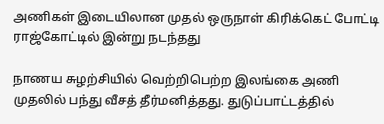அணிகள் இடையிலான முதல் ஒருநாள் கிரிக்கெட் போட்டி ராஜ்கோட்டில் இன்று நடந்தது

நாணய சுழற்சியில் வெற்றிபெற்ற இலங்கை அணி முதலில் பந்து வீசத் தீர்மனித்தது. துடுப்பாட்டத்தில்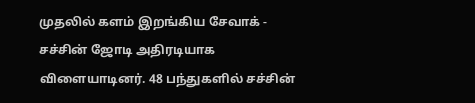முதலில் களம் இறங்கிய சேவாக் - சச்சின் ஜோடி அதிரடியாக விளையாடினர். 48 பந்துகளில் சச்சின்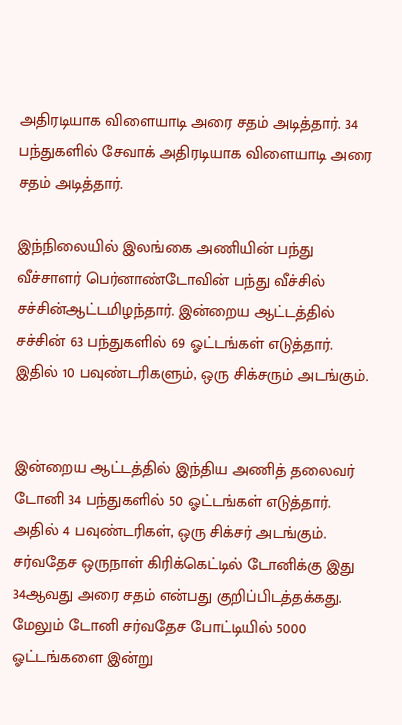அதிரடியாக விளையாடி அரை சதம் அடித்தார். 34 பந்துகளில் சேவாக் அதிரடியாக விளையாடி அரை சதம் அடித்தார்.

இந்நிலையில் இலங்கை அணியின் பந்து வீச்சாளர் பெர்னாண்டோவின் பந்து வீச்சில் சச்சின்ஆட்டமிழந்தார். இன்றைய ஆட்டத்தில் சச்சின் 63 பந்துகளில் 69 ஓட்டங்கள் எடுத்தார். இதில் 10 பவுண்டரிகளும், ஒரு சிக்சரும் அடங்கும்.


இன்றைய ஆட்டத்தில் இந்திய அணித் தலைவர் டோனி 34 பந்துகளில் 50 ஓட்டங்கள் எடுத்தார். அதில் 4 பவுண்டரிகள், ஒரு சிக்சர் அடங்கும். சர்வதேச ஒருநாள் கிரிக்கெட்டில் டோனிக்கு இது 34ஆவது அரை சதம் என்பது குறிப்பிடத்தக்கது. மேலும் டோனி சர்வதேச போட்டியில் 5000 ஓட்டங்களை இன்று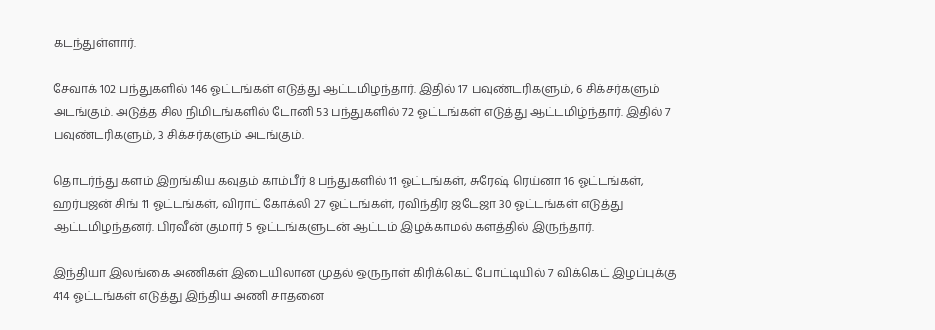கடந்துள்ளார்.

சேவாக் 102 பந்துகளில் 146 ஓட்டங்கள் எடுத்து ஆட்டமிழந்தார். இதில் 17 பவுண்டரிகளும், 6 சிக்சர்களும் அடங்கும். அடுத்த சில நிமிடங்களில் டோனி 53 பந்துகளில் 72 ஓட்டங்கள் எடுத்து ஆட்டமிழ்ந்தார். இதில் 7 பவுண்டரிகளும், 3 சிக்சர்களும் அடங்கும்.

தொடர்ந்து களம் இறங்கிய கவுதம் காம்பீர் 8 பந்துகளில் 11 ஓட்டங்கள், சுரேஷ் ரெய்னா 16 ஓட்டங்கள், ஹர்பஜன் சிங் 11 ஓட்டங்கள், விராட் கோக்லி 27 ஓட்டங்கள், ரவிந்திர ஜடேஜா 30 ஓட்டங்கள் எடுத்து ஆட்டமிழந்தனர். பிரவீன் குமார் 5 ஓட்டங்களுடன் ஆட்டம் இழக்காமல் களத்தில் இருந்தார்.

இந்தியா இலங்கை அணிகள் இடையிலான முதல் ஒருநாள் கிரிக்கெட் போட்டியில் 7 விக்கெட் இழப்புக்கு 414 ஓட்டங்கள் எடுத்து இந்திய அணி சாதனை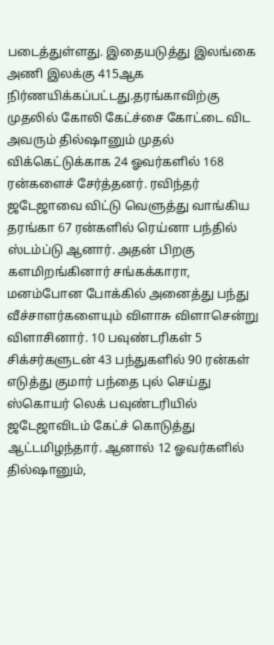படைத்துள்ளது. இதையடுத்து இலங்கை அணி இலக்கு 415ஆக நிர்ணயிக்கப்பட்டது.தரங்காவிற்கு முதலில் கோலி கேட்ச்சை கோட்டை விட அவரும் தில்ஷானும் முதல் விக்கெட்டுக்காக 24 ஓவர்களில் 168 ரன்களைச் சேர்த்தனர். ரவிந்தர் ஜடேஜாவை விட்டு வெளுத்து வாங்கிய தரங்கா 67 ரன்களில் ரெய்னா பந்தில் ஸ்டம்ப்டு ஆனார். அதன் பிறகு களமிறங்கினார் சங்கக்காரா, மனம்போன போக்கில் அனைத்து பந்து வீச்சாளர்களையும் விளாசு விளாசென்று விளாசினார். 10 பவுண்டரிகள் 5 சிக்சர்களுடன் 43 பந்துகளில் 90 ரன்கள் எடுத்து குமார் பந்தை புல் செய்து ஸ்கொயர் லெக் பவுண்டரியில் ஜடேஜாவிடம் கேட்ச் கொடுத்து ஆட்டமிழந்தார். ஆனால் 12 ஓவர்களில் தில்ஷானும்,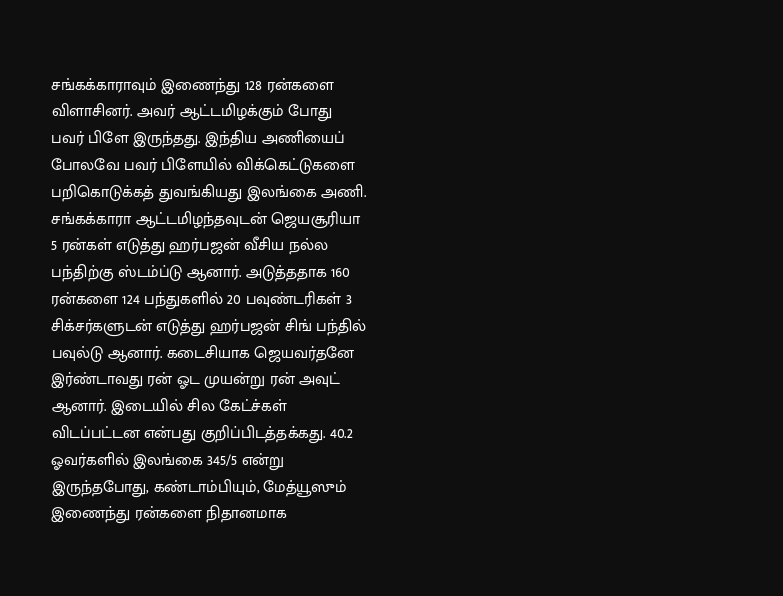சங்கக்காராவும் இணைந்து 128 ரன்களை விளாசினர். அவர் ஆட்டமிழக்கும் போது பவர் பிளே இருந்தது. இந்திய அணியைப் போலவே பவர் பிளேயில் விக்கெட்டுகளை பறிகொடுக்கத் துவங்கியது இலங்கை அணி. சங்கக்காரா ஆட்டமிழந்தவுடன் ஜெயசூரியா 5 ரன்கள் எடுத்து ஹர்பஜன் வீசிய நல்ல பந்திற்கு ஸ்டம்ப்டு ஆனார். அடுத்ததாக 160 ரன்களை 124 பந்துகளில் 20 பவுண்டரிகள் 3 சிக்சர்களுடன் எடுத்து ஹர்பஜன் சிங் பந்தில் பவுல்டு ஆனார். கடைசியாக ஜெயவர்தனே இர்ண்டாவது ரன் ஓட முயன்று ரன் அவுட் ஆனார். இடையில் சில கேட்ச்கள் விடப்பட்டன என்பது குறிப்பிடத்தக்கது. 40.2 ஓவர்களில் இலங்கை 345/5 என்று இருந்தபோது, கண்டாம்பியும், மேத்யூஸும் இணைந்து ரன்களை நிதானமாக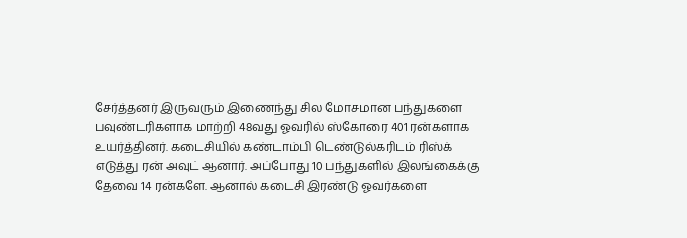சேர்த்தனர் இருவரும் இணைந்து சில மோசமான பந்துகளை பவுண்டரிகளாக மாற்றி 48வது ஓவரில் ஸ்கோரை 401 ரன்களாக உயர்த்தினர். கடைசியில் கண்டாம்பி டெண்டுல்கரிடம் ரிஸ்க் எடுத்து ரன் அவுட் ஆனார். அப்போது 10 பந்துகளில் இலங்கைக்கு தேவை 14 ரன்களே. ஆனால் கடைசி இரண்டு ஓவர்களை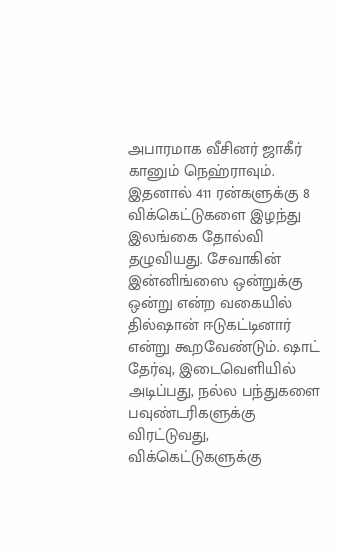அபாரமாக வீசினர் ஜாகீர் கானும் நெஹ்ராவும். இதனால் 411 ரன்களுக்கு 8 விக்கெட்டுகளை இழந்து இலங்கை தோல்வி தழுவியது. சேவாகின் இன்னிங்ஸை ஒன்றுக்கு ஒன்று என்ற வகையில் தில்ஷான் ஈடுகட்டினார் என்று கூறவேண்டும். ஷாட் தேர்வு, இடைவெளியில் அடிப்பது, நல்ல பந்துகளை பவுண்டரிகளுக்கு விரட்டுவது, விக்கெட்டுகளுக்கு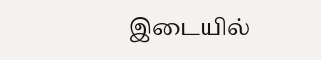இடையில்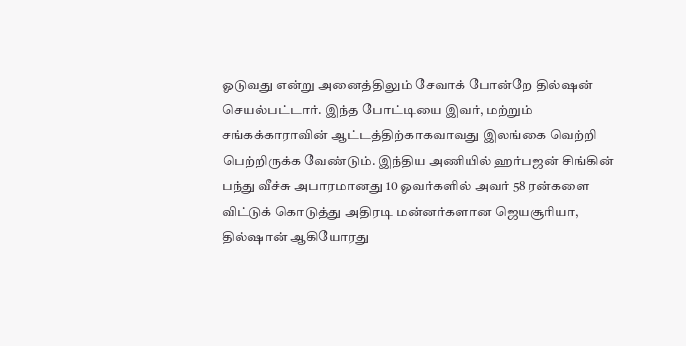ஓடுவது என்று அனைத்திலும் சேவாக் போன்றே தில்ஷன் செயல்பட்டார். இந்த போட்டியை இவர், மற்றும் சங்கக்காராவின் ஆட்டத்திற்காகவாவது இலங்கை வெற்றி பெற்றிருக்க வேண்டும். இந்திய அணியில் ஹர்பஜன் சிங்கின் பந்து வீச்சு அபாரமானது 10 ஓவர்களில் அவர் 58 ரன்களை விட்டுக் கொடுத்து அதிரடி மன்னர்களான ஜெயசூரியா, தில்ஷான் ஆகியோரது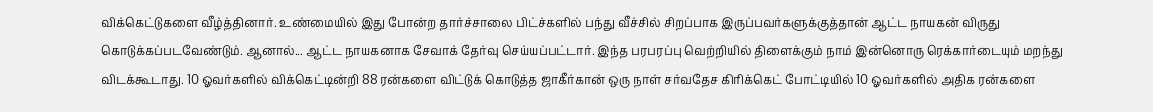விக்கெட்டுகளை வீழ்த்தினார். உண்மையில் இது போன்ற தார்ச்சாலை பிட்ச்களில் பந்து வீச்சில் சிறப்பாக இருப்பவர்களுக்குத்தான் ஆட்ட நாயகன் விருது கொடுக்கப்படவேண்டும். ஆனால்... ஆட்ட நாயகனாக சேவாக் தேர்வு செய்யப்பட்டார். இந்த பரபரப்பு வெற்றியில் திளைக்கும் நாம் இன்னொரு ரெக்கார்டையும் மறந்து விடக்கூடாது. 10 ஓவர்களில் விக்கெட்டின்றி 88 ரன்களை விட்டுக் கொடுத்த ஜாகீர்கான் ஒரு நாள் சர்வதேச கிரிக்கெட் போட்டியில் 10 ஓவர்களில் அதிக ரன்களை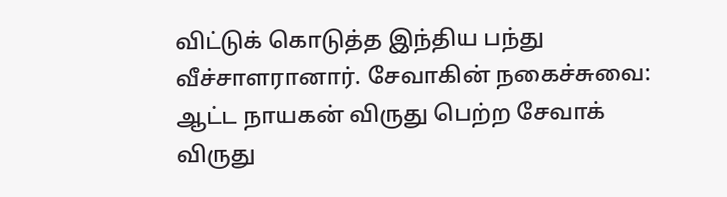விட்டுக் கொடுத்த இந்திய பந்து வீச்சாளரானார். சேவாகின் நகைச்சுவை: ஆட்ட நாயகன் விருது பெற்ற சேவாக் விருது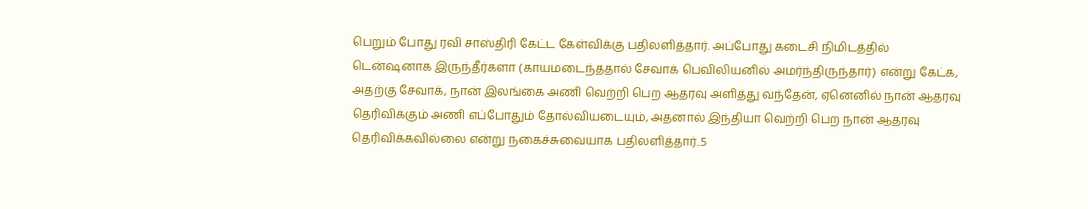பெறும் போது ரவி சாஸ்திரி கேட்ட கேள்விக்கு பதிலளித்தார். அப்போது கடைசி நிமிடத்தில் டென்ஷனாக இருந்தீர்களா (காயமடைந்ததால் சேவாக் பெவிலியனில் அமர்ந்திருந்தார்) என்று கேட்க, அதற்கு சேவாக், நான் இலங்கை அணி வெற்றி பெற ஆதரவு அளித்து வந்தேன், ஏனெனில் நான் ஆதரவு தெரிவிக்கும் அணி எப்போதும் தோல்வியடையும், அதனால் இந்தியா வெற்றி பெற நான் ஆதரவு தெரிவிக்கவில்லை என்று நகைச்சுவையாக பதிலளித்தார்..5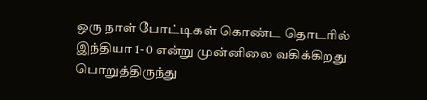ஒரு நாள் போட்டிகள் கொண்ட தொடரில் இந்தியா 1- 0 என்று முன்னிலை வகிக்கிறது பொறுத்திருந்து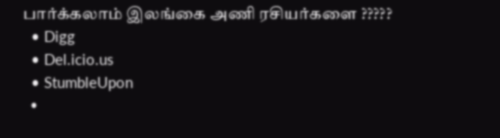பார்க்கலாம் இலங்கை அணி ரசியர்களை ?????
  • Digg
  • Del.icio.us
  • StumbleUpon
  •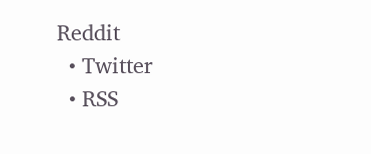Reddit
  • Twitter
  • RSS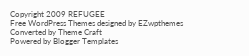Copyright 2009 REFUGEE
Free WordPress Themes designed by EZwpthemes
Converted by Theme Craft
Powered by Blogger Templates